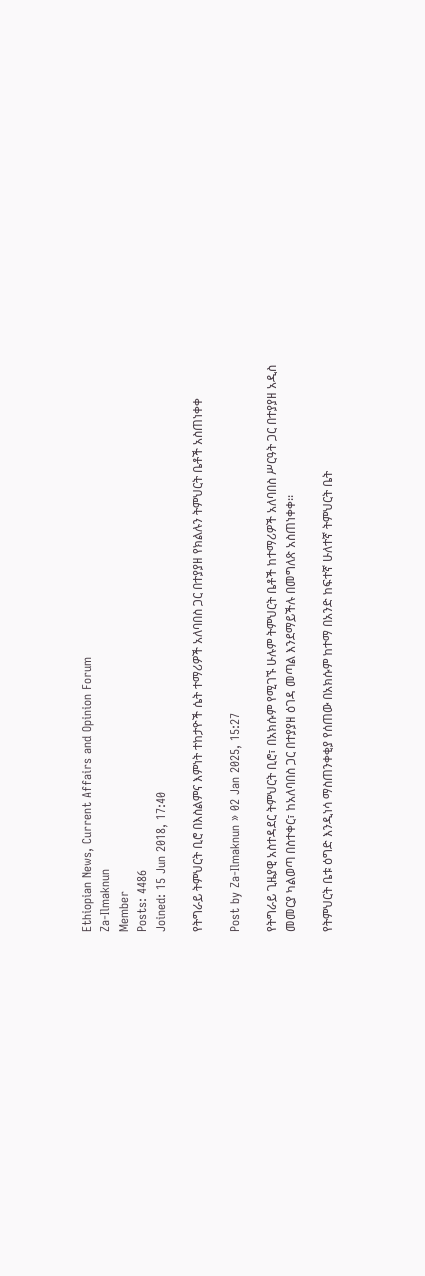Ethiopian News, Current Affairs and Opinion Forum
Za-Ilmaknun
Member
Posts: 4486
Joined: 15 Jun 2018, 17:40

የትግራይ ትምህርት ቢሮ በእስልምና እምነት ተከታዮች ሴት ተማሪዎች አለባበስ ጋር በተያያዘ የክልሉን ትምህርት ቤቶች አስጠነቀቀ

Post by Za-Ilmaknun » 02 Jan 2025, 15:27

የትግራይ ጊዜያዊ አስተዳደር ትምህርት ቢሮ፣ በአክሱም የሚገኙ ሁሉም ትምህርት ቤቶች ከተማሪዎች አለባበስ ሥርዓት ጋር በተያያዘ አዲስ መመርያ ካልወጣ በስተቀር፣ ከአለባበስ ጋር በተያያዘ ዕገዳ መጣል እንደማይችሉ በመግለጽ አስጠነቀቀ፡፡

የትምህርት ቤቱ ዕግድ እንዲነሳ ማስጠንቀቂያ የሰጠው በአክሱም ከተማ በአንድ ከፍተኛ ሁለተኛ ትምህርት ቤት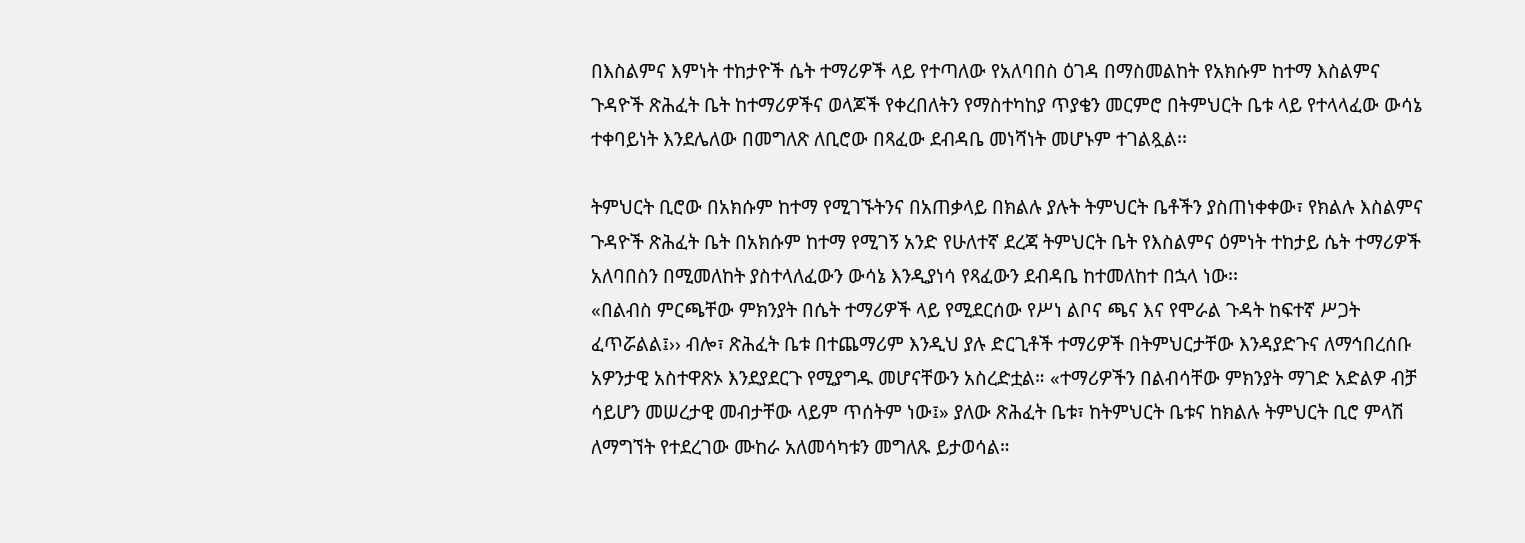በእስልምና እምነት ተከታዮች ሴት ተማሪዎች ላይ የተጣለው የአለባበስ ዕገዳ በማስመልከት የአክሱም ከተማ እስልምና ጉዳዮች ጽሕፈት ቤት ከተማሪዎችና ወላጆች የቀረበለትን የማስተካከያ ጥያቄን መርምሮ በትምህርት ቤቱ ላይ የተላላፈው ውሳኔ ተቀባይነት እንደሌለው በመግለጽ ለቢሮው በጻፈው ደብዳቤ መነሻነት መሆኑም ተገልጿል፡፡

ትምህርት ቢሮው በአክሱም ከተማ የሚገኙትንና በአጠቃላይ በክልሉ ያሉት ትምህርት ቤቶችን ያስጠነቀቀው፣ የክልሉ እስልምና ጉዳዮች ጽሕፈት ቤት በአክሱም ከተማ የሚገኝ አንድ የሁለተኛ ደረጃ ትምህርት ቤት የእስልምና ዕምነት ተከታይ ሴት ተማሪዎች አለባበስን በሚመለከት ያስተላለፈውን ውሳኔ እንዲያነሳ የጻፈውን ደብዳቤ ከተመለከተ በኋላ ነው፡፡
«በልብስ ምርጫቸው ምክንያት በሴት ተማሪዎች ላይ የሚደርሰው የሥነ ልቦና ጫና እና የሞራል ጉዳት ከፍተኛ ሥጋት ፈጥሯልል፤›› ብሎ፣ ጽሕፈት ቤቱ በተጨማሪም እንዲህ ያሉ ድርጊቶች ተማሪዎች በትምህርታቸው እንዳያድጉና ለማኅበረሰቡ አዎንታዊ አስተዋጽኦ እንደያደርጉ የሚያግዱ መሆናቸውን አስረድቷል። «ተማሪዎችን በልብሳቸው ምክንያት ማገድ አድልዎ ብቻ ሳይሆን መሠረታዊ መብታቸው ላይም ጥሰትም ነው፤» ያለው ጽሕፈት ቤቱ፣ ከትምህርት ቤቱና ከክልሉ ትምህርት ቢሮ ምላሽ ለማግኘት የተደረገው ሙከራ አለመሳካቱን መግለጹ ይታወሳል።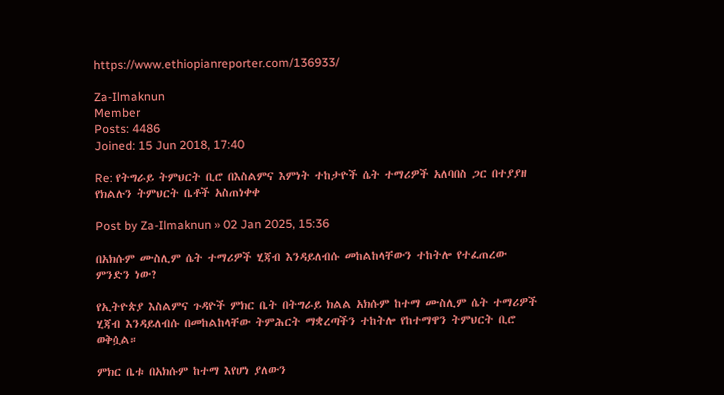https://www.ethiopianreporter.com/136933/

Za-Ilmaknun
Member
Posts: 4486
Joined: 15 Jun 2018, 17:40

Re: የትግራይ ትምህርት ቢሮ በእስልምና እምነት ተከታዮች ሴት ተማሪዎች አለባበስ ጋር በተያያዘ የክልሉን ትምህርት ቤቶች አስጠነቀቀ

Post by Za-Ilmaknun » 02 Jan 2025, 15:36

በአክሱም ሙስሊም ሴት ተማሪዎች ሂጃብ እንዳይለብሱ መከልከላቸውን ተከትሎ የተፈጠረው ምንድን ነው?

የኢትዮጵያ እስልምና ጉዳዮች ምክር ቤት በትግራይ ክልል አክሱም ከተማ ሙስሊም ሴት ተማሪዎች ሂጃብ እንዳይለብሱ በመከልከላቸው ትምሕርት ማቋረጣችን ተከትሎ የከተማዋን ትምህርት ቢሮ ወቅሷል።

ምክር ቤቱ በአክሱም ከተማ እየሆነ ያለውን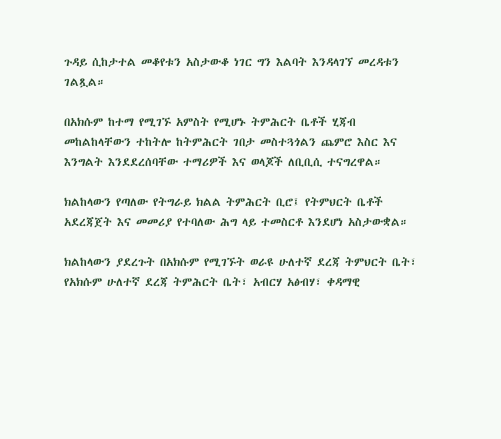ጉዳይ ሲከታተል መቆየቱን አስታውቆ ነገር ግን እልባት እንዳላገኘ መረዳቱን ገልጿል።

በአክሱም ከተማ የሚገኙ አምስት የሚሆኑ ትምሕርት ቤቶች ሂጃብ መከልከላቸውን ተከትሎ ከትምሕርት ገበታ መስተጓጎልን ጨምሮ እስር እና እንግልት እንደደረሰባቸው ተማሪዎች እና ወላጆች ለቢቢሲ ተናግረዋል።

ክልከላውን የጣለው የትግራይ ክልል ትምሕርት ቢሮ፤ የትምህርት ቤቶች አደረጃጀት እና መመሪያ የተባለው ሕግ ላይ ተመስርቶ እንደሆነ አስታውቋል።

ክልከላውን ያደረጉት በአክሱም የሚገኙት ወራዩ ሁለተኛ ደረጃ ትምህርት ቤት፣ የአክሱም ሁለተኛ ደረጃ ትምሕርት ቤት፣ አብርሃ አፅብሃ፣ ቀዳማዊ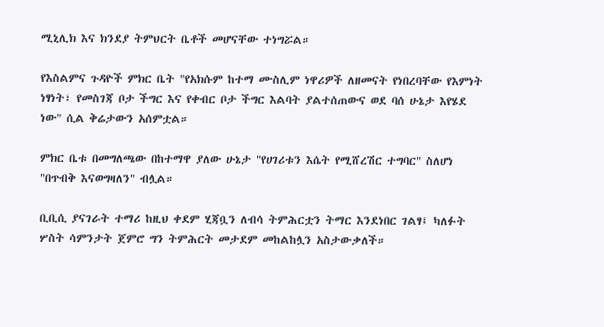ሚኒሊክ እና ክንደያ ትምህርት ቤቶች መሆናቸው ተነግሯል።

የእስልምና ጉዳዮች ምክር ቤት "የአክሱም ከተማ ሙስሊም ነዋሪዎች ለዘመናት የነበረባቸው የእምነት ነፃነት፣ የመስገጃ ቦታ ችግር እና የቀብር ቦታ ችግር እልባት ያልተሰጠውና ወደ ባሰ ሁኔታ እየሄደ ነው" ሲል ቅሬታውን አሰምቷል።

ምክር ቤቱ በመግለጫው በከተማዋ ያለው ሁኔታ "የሀገሪቱን እሴት የሚሸረሽር ተግባር" ስለሆነ "በጥብቅ እናወግዛለን" ብሏል።

ቢቢሲ ያናገራት ተማሪ ከዚህ ቀደም ሂጃቧን ለብሳ ትምሕርቷን ትማር እንደነበር ገልፃ፤ ካለፉት ሦስት ሳምንታት ጀምሮ ግን ትምሕርት መታደም መከልከሏን አስታውቃለች።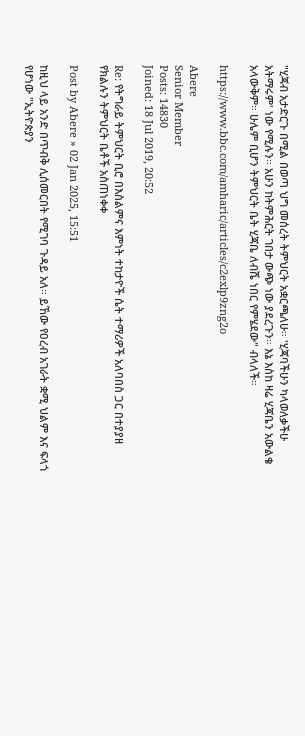"ሂጃብ አታድርጉ በሚል በወጣ ህግ መሰረት ትምህርት አቋርጫለሁ። 'ሂጃባችሁን ካላወለቃችሁ አትማሩም' ነው የሚሉን። አሁን ከትምሕርት ገበታ ውጭ ነው ያደረጉን። እኔ እስከ ዛሬ ሂጃቤን አውልቄ አላውቅም። ሁሌም ቢሆን ትምህርት ቤት ሂጃቤ ለብሼ ነበር የምሄደው" ብላለች።

https://www.bbc.com/amharic/articles/c2exlp9zng2o

Abere
Senior Member
Posts: 14830
Joined: 18 Jul 2019, 20:52

Re: የትግራይ ትምህርት ቢሮ በእስልምና እምነት ተከታዮች ሴት ተማሪዎች አለባበስ ጋር በተያያዘ የክልሉን ትምህርት ቤቶች አስጠነቀቀ

Post by Abere » 02 Jan 2025, 15:51

ከዚህ ላይ አንድ በጥብቅ ሊሰመርበት የሚገባ ጉዳይ አለ። ይኸው የዐረብ አገራት ቋሚ ህልም እና ፍላጎ የሆነው "ኢትዮጵያን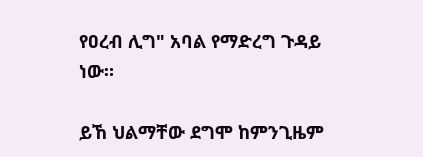የዐረብ ሊግ" አባል የማድረግ ጉዳይ ነው።

ይኸ ህልማቸው ደግሞ ከምንጊዜም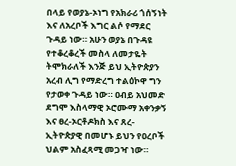በላይ የወያኔ-ኦነግ የአክራሪ ጎሰኝነት እና ለአረቦች እግር ልሶ የማደር ጉዳይ ነው። አሁን ወያኔ በጉዳዩ የተቆረቆረች መስላ ለመታዬት ትሞክራለች እንጅ ይህ ኢትዮጵያን አረብ ሊግ የማድረግ ተልዕኮዋ ግን የታወቀ ጉዳይ ነው። ዐብይ አህመድ ደግሞ እስላማዊ ኦሮሙማ አቀንቃኝ እና ፀረ-ኦርቶዶክስ እና ጸረ-ኢትዮጵያዊ በመሆኑ ይህን የዐረቦች ህልም አስፈጻሚ መጋዣ ነው።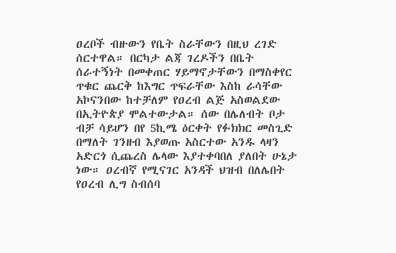ዐረቦች ብዙውን የቤት ስራቸውን በዚህ ረገድ ሰርተዋል። በርካታ ልጃ ገረዶችን በቤት ሰራተኝነት በመቀጠር ሃይማኖታቸውን በማስቀየር ጥቁር ጨርቅ ከእግር ጥፍራቸው እስከ ራሳቸው አኮናንበው ከተቻለም የዐረብ ልጅ አስወልደው በኢትዮጵያ ሞልተውታል። ሰው በሌለብት ቦታ ብቻ ሳይሆን በየ 5ኪሜ ዕርቀት የፉክክር መስጊድ በማለት ገንዘብ እያወጡ አስርተው አንዱ ላዛን አድርጎ ሲጨረስ ሌላው እያተቀባበለ ያለበት ሁኔታ ነው። ዐረብኛ የሚናገር አንዳች ህዝብ በለሌበት የዐረብ ሊግ ስብሰባ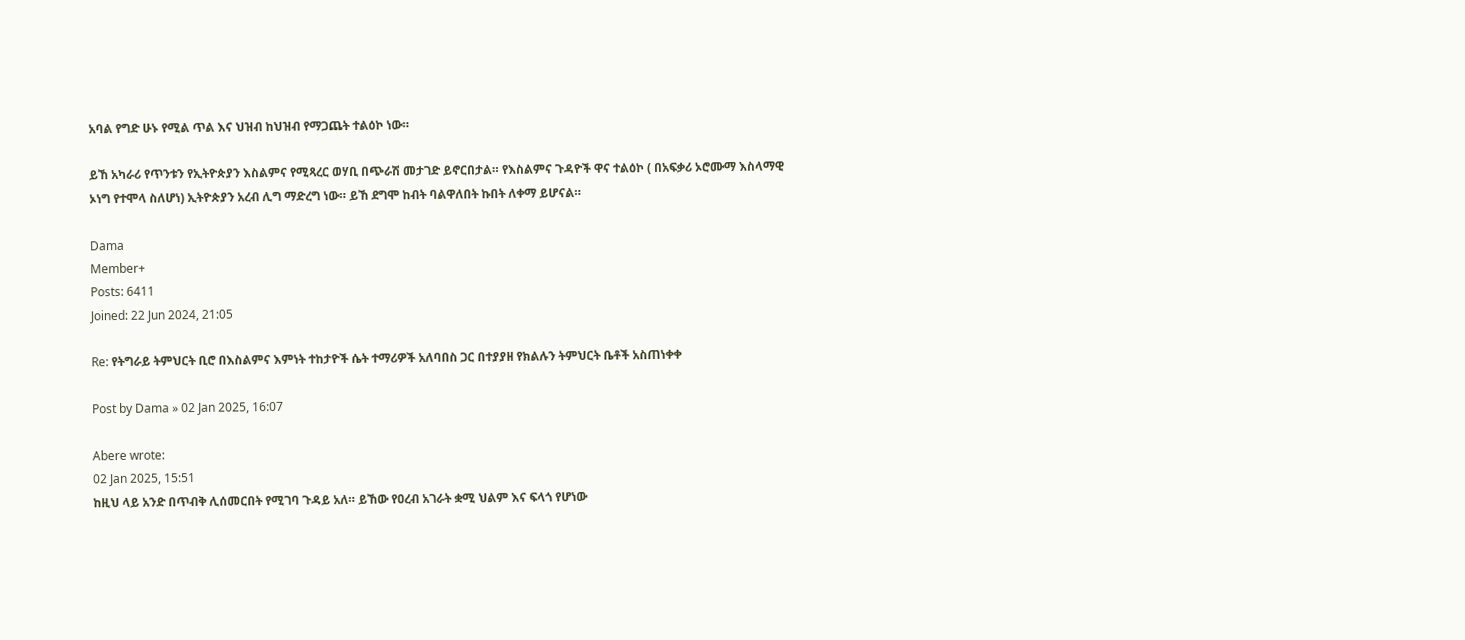አባል የግድ ሁኑ የሚል ጥል እና ህዝብ ከህዝብ የማጋጨት ተልዕኮ ነው።

ይኸ አካራሪ የጥንቱን የኢትዮጵያን እስልምና የሚጻረር ወሃቢ በጭራሽ መታገድ ይኖርበታል። የእስልምና ጉዳዮች ዋና ተልዕኮ ( በአፍቃሪ ኦሮሙማ እስላማዊ ኦነግ የተሞላ ስለሆነ) ኢትዮጵያን አረብ ሊግ ማድረግ ነው። ይኸ ደግሞ ከብት ባልዋለበት ኩበት ለቀማ ይሆናል።

Dama
Member+
Posts: 6411
Joined: 22 Jun 2024, 21:05

Re: የትግራይ ትምህርት ቢሮ በእስልምና እምነት ተከታዮች ሴት ተማሪዎች አለባበስ ጋር በተያያዘ የክልሉን ትምህርት ቤቶች አስጠነቀቀ

Post by Dama » 02 Jan 2025, 16:07

Abere wrote:
02 Jan 2025, 15:51
ከዚህ ላይ አንድ በጥብቅ ሊሰመርበት የሚገባ ጉዳይ አለ። ይኸው የዐረብ አገራት ቋሚ ህልም እና ፍላጎ የሆነው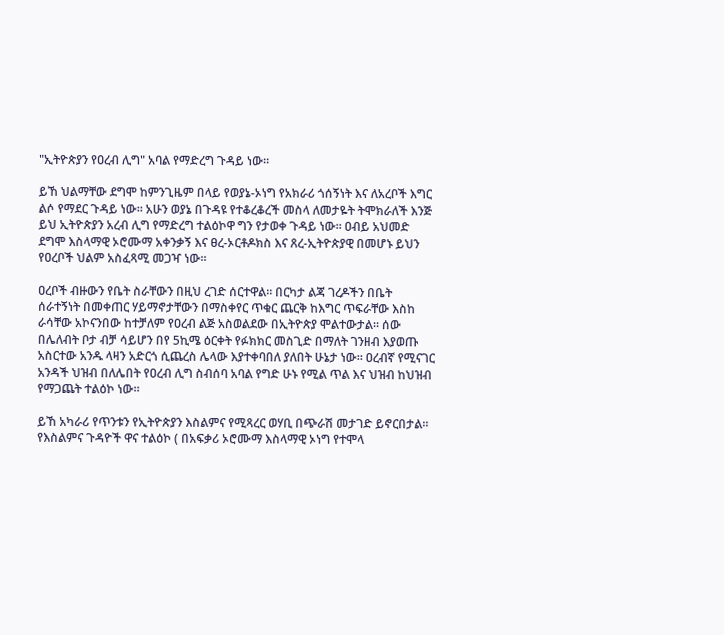"ኢትዮጵያን የዐረብ ሊግ" አባል የማድረግ ጉዳይ ነው።

ይኸ ህልማቸው ደግሞ ከምንጊዜም በላይ የወያኔ-ኦነግ የአክራሪ ጎሰኝነት እና ለአረቦች እግር ልሶ የማደር ጉዳይ ነው። አሁን ወያኔ በጉዳዩ የተቆረቆረች መስላ ለመታዬት ትሞክራለች እንጅ ይህ ኢትዮጵያን አረብ ሊግ የማድረግ ተልዕኮዋ ግን የታወቀ ጉዳይ ነው። ዐብይ አህመድ ደግሞ እስላማዊ ኦሮሙማ አቀንቃኝ እና ፀረ-ኦርቶዶክስ እና ጸረ-ኢትዮጵያዊ በመሆኑ ይህን የዐረቦች ህልም አስፈጻሚ መጋዣ ነው።

ዐረቦች ብዙውን የቤት ስራቸውን በዚህ ረገድ ሰርተዋል። በርካታ ልጃ ገረዶችን በቤት ሰራተኝነት በመቀጠር ሃይማኖታቸውን በማስቀየር ጥቁር ጨርቅ ከእግር ጥፍራቸው እስከ ራሳቸው አኮናንበው ከተቻለም የዐረብ ልጅ አስወልደው በኢትዮጵያ ሞልተውታል። ሰው በሌለብት ቦታ ብቻ ሳይሆን በየ 5ኪሜ ዕርቀት የፉክክር መስጊድ በማለት ገንዘብ እያወጡ አስርተው አንዱ ላዛን አድርጎ ሲጨረስ ሌላው እያተቀባበለ ያለበት ሁኔታ ነው። ዐረብኛ የሚናገር አንዳች ህዝብ በለሌበት የዐረብ ሊግ ስብሰባ አባል የግድ ሁኑ የሚል ጥል እና ህዝብ ከህዝብ የማጋጨት ተልዕኮ ነው።

ይኸ አካራሪ የጥንቱን የኢትዮጵያን እስልምና የሚጻረር ወሃቢ በጭራሽ መታገድ ይኖርበታል። የእስልምና ጉዳዮች ዋና ተልዕኮ ( በአፍቃሪ ኦሮሙማ እስላማዊ ኦነግ የተሞላ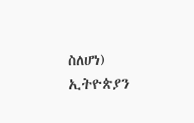ስለሆነ) ኢትዮጵያን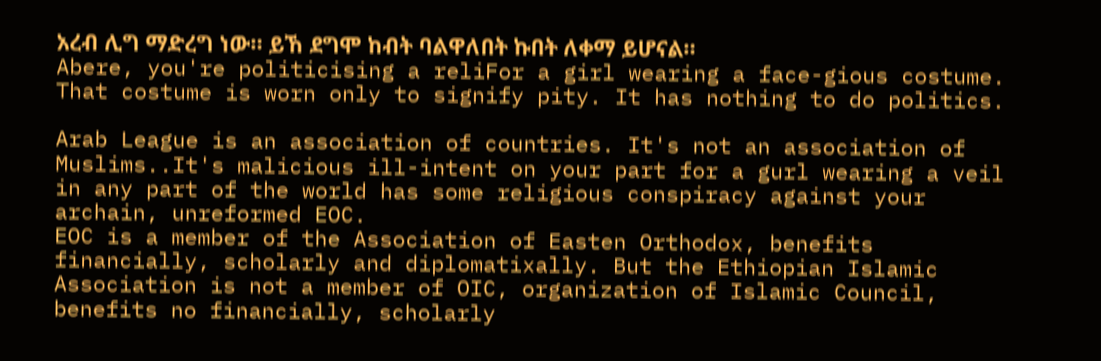አረብ ሊግ ማድረግ ነው። ይኸ ደግሞ ከብት ባልዋለበት ኩበት ለቀማ ይሆናል።
Abere, you're politicising a reliFor a girl wearing a face-gious costume. That costume is worn only to signify pity. It has nothing to do politics.

Arab League is an association of countries. It's not an association of Muslims..It's malicious ill-intent on your part for a gurl wearing a veil in any part of the world has some religious conspiracy against your archain, unreformed EOC.
EOC is a member of the Association of Easten Orthodox, benefits financially, scholarly and diplomatixally. But the Ethiopian Islamic Association is not a member of OIC, organization of Islamic Council, benefits no financially, scholarly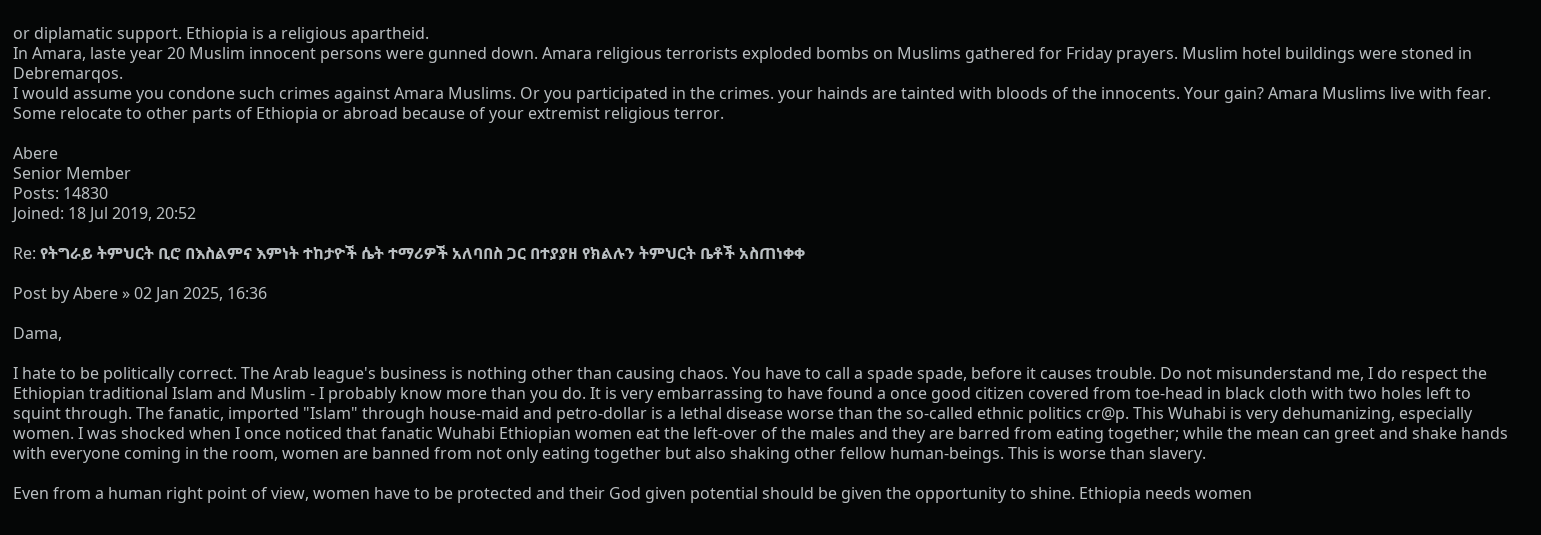or diplamatic support. Ethiopia is a religious apartheid.
In Amara, laste year 20 Muslim innocent persons were gunned down. Amara religious terrorists exploded bombs on Muslims gathered for Friday prayers. Muslim hotel buildings were stoned in Debremarqos.
I would assume you condone such crimes against Amara Muslims. Or you participated in the crimes. your hainds are tainted with bloods of the innocents. Your gain? Amara Muslims live with fear. Some relocate to other parts of Ethiopia or abroad because of your extremist religious terror.

Abere
Senior Member
Posts: 14830
Joined: 18 Jul 2019, 20:52

Re: የትግራይ ትምህርት ቢሮ በእስልምና እምነት ተከታዮች ሴት ተማሪዎች አለባበስ ጋር በተያያዘ የክልሉን ትምህርት ቤቶች አስጠነቀቀ

Post by Abere » 02 Jan 2025, 16:36

Dama,

I hate to be politically correct. The Arab league's business is nothing other than causing chaos. You have to call a spade spade, before it causes trouble. Do not misunderstand me, I do respect the Ethiopian traditional Islam and Muslim - I probably know more than you do. It is very embarrassing to have found a once good citizen covered from toe-head in black cloth with two holes left to squint through. The fanatic, imported "Islam" through house-maid and petro-dollar is a lethal disease worse than the so-called ethnic politics cr@p. This Wuhabi is very dehumanizing, especially women. I was shocked when I once noticed that fanatic Wuhabi Ethiopian women eat the left-over of the males and they are barred from eating together; while the mean can greet and shake hands with everyone coming in the room, women are banned from not only eating together but also shaking other fellow human-beings. This is worse than slavery.

Even from a human right point of view, women have to be protected and their God given potential should be given the opportunity to shine. Ethiopia needs women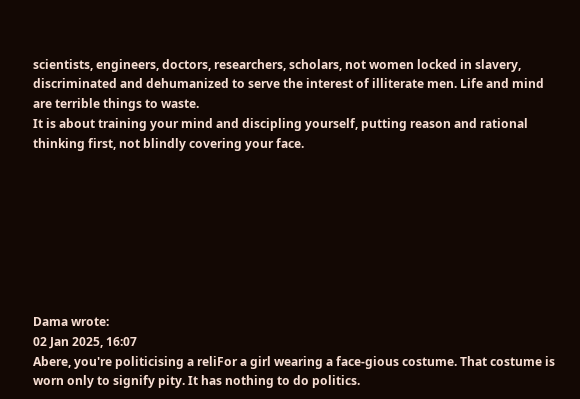scientists, engineers, doctors, researchers, scholars, not women locked in slavery, discriminated and dehumanized to serve the interest of illiterate men. Life and mind are terrible things to waste.
It is about training your mind and discipling yourself, putting reason and rational thinking first, not blindly covering your face.








Dama wrote:
02 Jan 2025, 16:07
Abere, you're politicising a reliFor a girl wearing a face-gious costume. That costume is worn only to signify pity. It has nothing to do politics.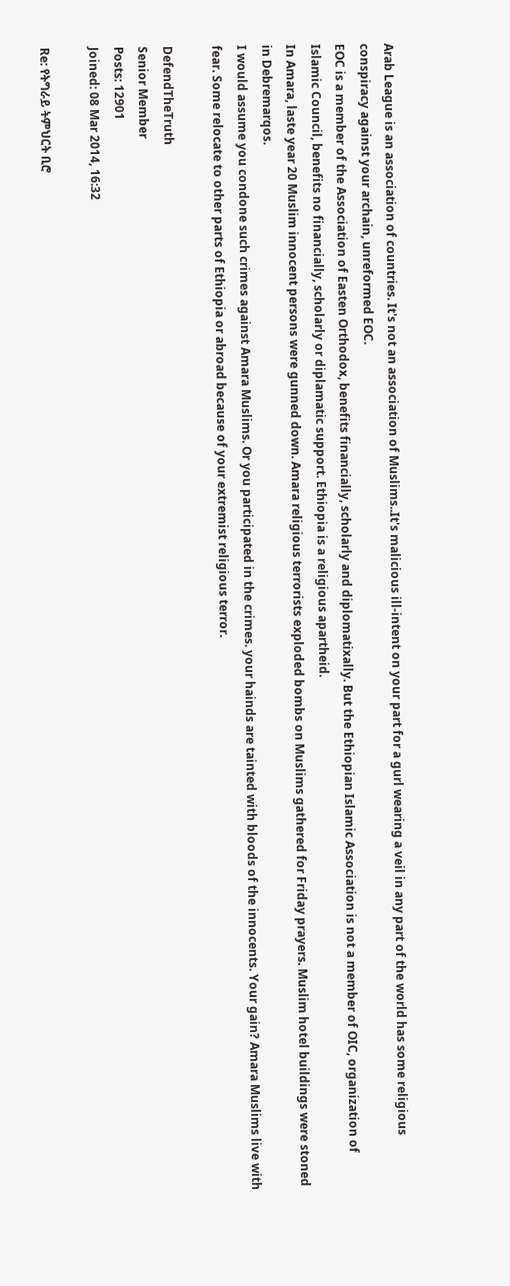Arab League is an association of countries. It's not an association of Muslims..It's malicious ill-intent on your part for a gurl wearing a veil in any part of the world has some religious conspiracy against your archain, unreformed EOC.
EOC is a member of the Association of Easten Orthodox, benefits financially, scholarly and diplomatixally. But the Ethiopian Islamic Association is not a member of OIC, organization of Islamic Council, benefits no financially, scholarly or diplamatic support. Ethiopia is a religious apartheid.
In Amara, laste year 20 Muslim innocent persons were gunned down. Amara religious terrorists exploded bombs on Muslims gathered for Friday prayers. Muslim hotel buildings were stoned in Debremarqos.
I would assume you condone such crimes against Amara Muslims. Or you participated in the crimes. your hainds are tainted with bloods of the innocents. Your gain? Amara Muslims live with fear. Some relocate to other parts of Ethiopia or abroad because of your extremist religious terror.

DefendTheTruth
Senior Member
Posts: 12901
Joined: 08 Mar 2014, 16:32

Re: የትግራይ ትምህርት ቢሮ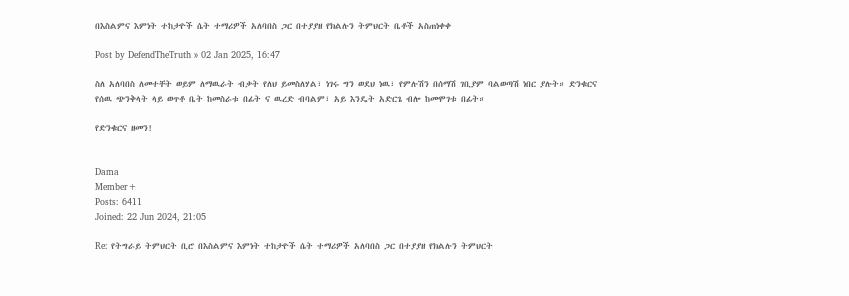በእስልምና እምነት ተከታዮች ሴት ተማሪዎች አለባበስ ጋር በተያያዘ የክልሉን ትምህርት ቤቶች አስጠነቀቀ

Post by DefendTheTruth » 02 Jan 2025, 16:47

ስለ አለባበስ ለመተቸት ወይም ለማዉራት ብቃት የለህ ይመስለሃል፣ ነገሩ ግን ወደህ ነዉ፣ የምሉሽን በሰማሽ ገቢያም ባልወጣሽ ነበር ያሉት። ድንቁርና የሰዉ ጭንቅላት ላይ ወጥቶ ቤት ከመስራቱ በፊት ና ዉረድ ብባልም፣ አይ እንዴት አድርጌ ብሎ ከመሞገቱ በፊት።

የድንቁርና ዘመን!


Dama
Member+
Posts: 6411
Joined: 22 Jun 2024, 21:05

Re: የትግራይ ትምህርት ቢሮ በእስልምና እምነት ተከታዮች ሴት ተማሪዎች አለባበስ ጋር በተያያዘ የክልሉን ትምህርት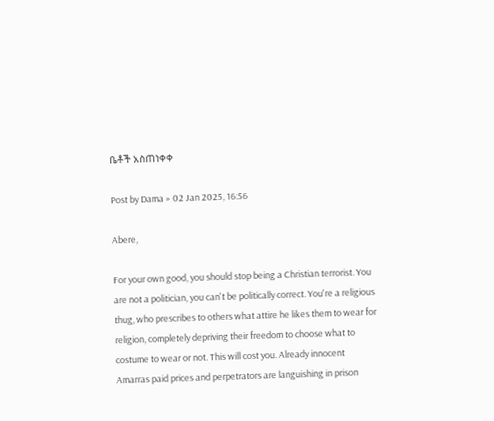ቤቶች አስጠነቀቀ

Post by Dama » 02 Jan 2025, 16:56

Abere,

For your own good, you should stop being a Christian terrorist. You are not a politician, you can't be politically correct. You're a religious thug, who prescribes to others what attire he likes them to wear for religion, completely depriving their freedom to choose what to costume to wear or not. This will cost you. Already innocent Amarras paid prices and perpetrators are languishing in prison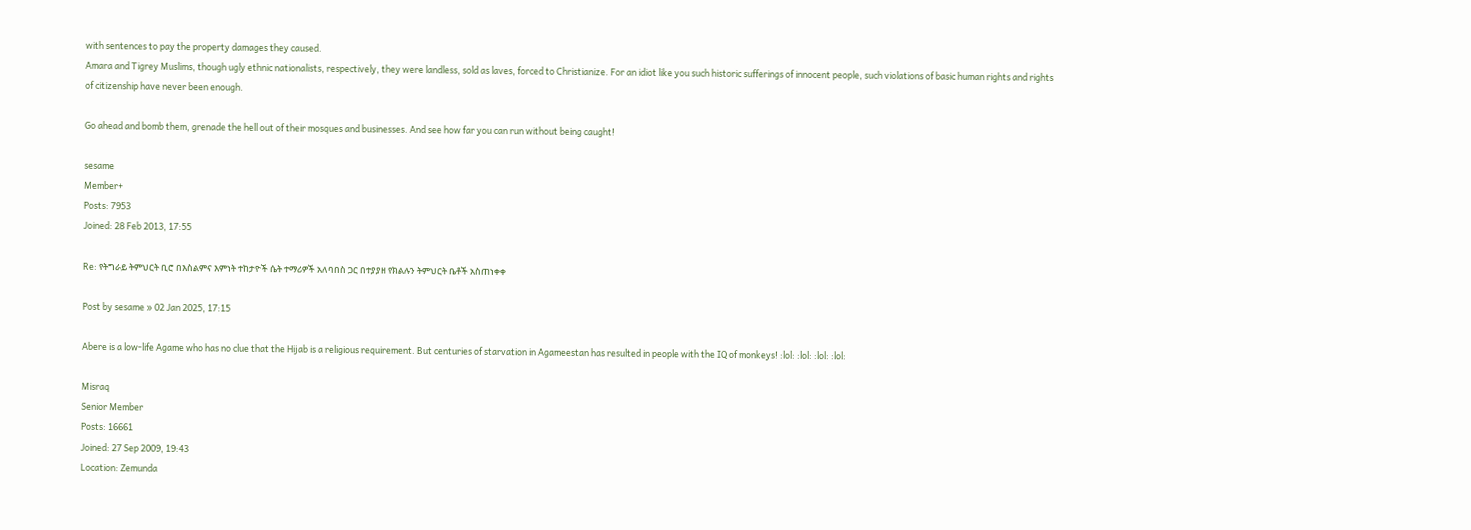with sentences to pay the property damages they caused.
Amara and Tigrey Muslims, though ugly ethnic nationalists, respectively, they were landless, sold as laves, forced to Christianize. For an idiot like you such historic sufferings of innocent people, such violations of basic human rights and rights of citizenship have never been enough.

Go ahead and bomb them, grenade the hell out of their mosques and businesses. And see how far you can run without being caught!

sesame
Member+
Posts: 7953
Joined: 28 Feb 2013, 17:55

Re: የትግራይ ትምህርት ቢሮ በእስልምና እምነት ተከታዮች ሴት ተማሪዎች አለባበስ ጋር በተያያዘ የክልሉን ትምህርት ቤቶች አስጠነቀቀ

Post by sesame » 02 Jan 2025, 17:15

Abere is a low-life Agame who has no clue that the Hijab is a religious requirement. But centuries of starvation in Agameestan has resulted in people with the IQ of monkeys! :lol: :lol: :lol: :lol:

Misraq
Senior Member
Posts: 16661
Joined: 27 Sep 2009, 19:43
Location: Zemunda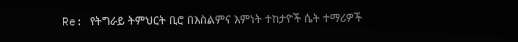Re: የትግራይ ትምህርት ቢሮ በእስልምና እምነት ተከታዮች ሴት ተማሪዎች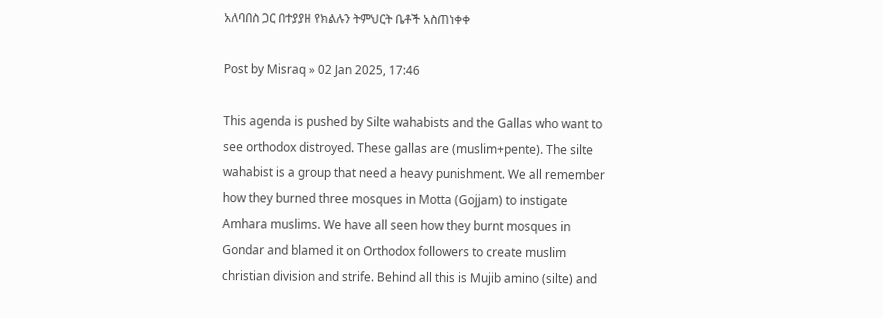አለባበስ ጋር በተያያዘ የክልሉን ትምህርት ቤቶች አስጠነቀቀ

Post by Misraq » 02 Jan 2025, 17:46

This agenda is pushed by Silte wahabists and the Gallas who want to see orthodox distroyed. These gallas are (muslim+pente). The silte wahabist is a group that need a heavy punishment. We all remember how they burned three mosques in Motta (Gojjam) to instigate Amhara muslims. We have all seen how they burnt mosques in Gondar and blamed it on Orthodox followers to create muslim christian division and strife. Behind all this is Mujib amino (silte) and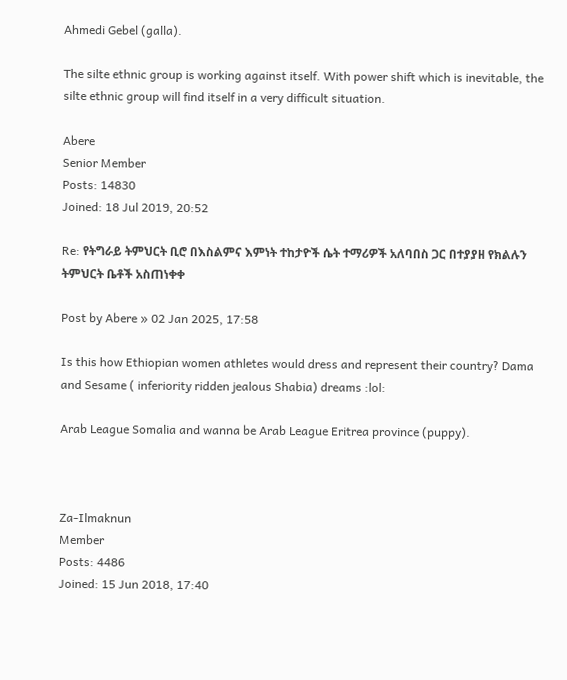Ahmedi Gebel (galla).

The silte ethnic group is working against itself. With power shift which is inevitable, the silte ethnic group will find itself in a very difficult situation.

Abere
Senior Member
Posts: 14830
Joined: 18 Jul 2019, 20:52

Re: የትግራይ ትምህርት ቢሮ በእስልምና እምነት ተከታዮች ሴት ተማሪዎች አለባበስ ጋር በተያያዘ የክልሉን ትምህርት ቤቶች አስጠነቀቀ

Post by Abere » 02 Jan 2025, 17:58

Is this how Ethiopian women athletes would dress and represent their country? Dama and Sesame ( inferiority ridden jealous Shabia) dreams :lol:

Arab League Somalia and wanna be Arab League Eritrea province (puppy).



Za-Ilmaknun
Member
Posts: 4486
Joined: 15 Jun 2018, 17:40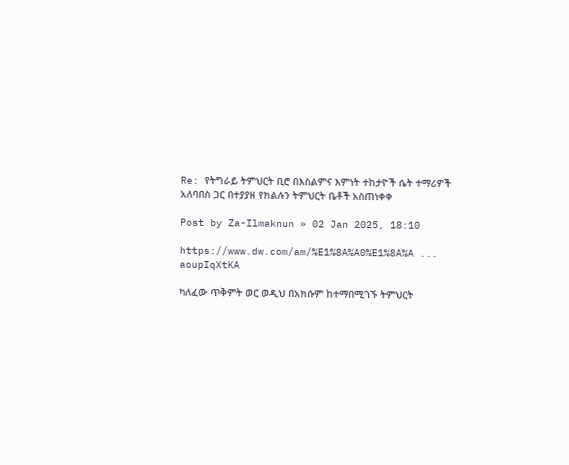Re: የትግራይ ትምህርት ቢሮ በእስልምና እምነት ተከታዮች ሴት ተማሪዎች አለባበስ ጋር በተያያዘ የክልሉን ትምህርት ቤቶች አስጠነቀቀ

Post by Za-Ilmaknun » 02 Jan 2025, 18:10

https://www.dw.com/am/%E1%8A%A0%E1%8A%A ... aoupIqXtKA

ካለፈው ጥቅምት ወር ወዲህ በአክሱም ከተማበሚገኙ ትምህርት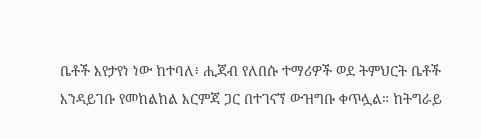ቤቶች እየታየነ ነው ከተባለ፥ ሒጃብ የለበሱ ተማሪዎች ወደ ትምህርት ቤቶች እንዳይገቡ የመከልከል እርምጃ ጋር በተገናኘ ውዝግቡ ቀጥሏል። ከትግራይ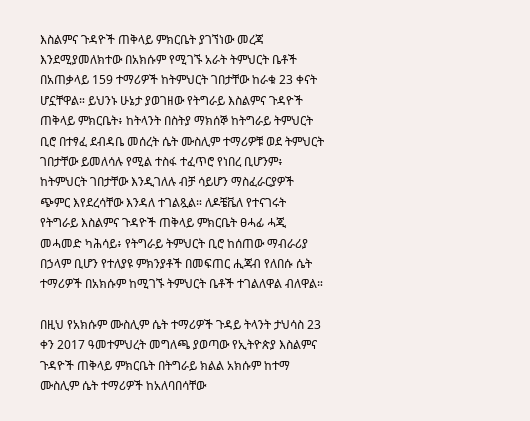እስልምና ጉዳዮች ጠቅላይ ምክርቤት ያገኘነው መረጃ እንደሚያመለክተው በአክሱም የሚገኙ አራት ትምህርት ቤቶች በአጠቃላይ 159 ተማሪዎች ከትምህርት ገበታቸው ከራቁ 23 ቀናት ሆኗቸዋል። ይህንኑ ሁኔታ ያወገዘው የትግራይ እስልምና ጉዳዮች ጠቅላይ ምክርቤት፥ ከትላንት በስትያ ማክሰኞ ከትግራይ ትምህርት ቢሮ በተፃፈ ደብዳቤ መሰረት ሴት ሙስሊም ተማሪዎቹ ወደ ትምህርት ገበታቸው ይመለሳሉ የሚል ተስፋ ተፈጥሮ የነበረ ቢሆንም፥ ከትምህርት ገበታቸው እንዲገለሉ ብቻ ሳይሆን ማስፈራርያዎች ጭምር እየደረሳቸው እንዳለ ተገልጿል። ለዶቼቬለ የተናገሩት የትግራይ እስልምና ጉዳዮች ጠቅላይ ምክርቤት ፀሓፊ ሓጂ መሓመድ ካሕሳይ፥ የትግራይ ትምህርት ቢሮ ከሰጠው ማብራሪያ በኃላም ቢሆን የተለያዩ ምክንያቶች በመፍጠር ሒጃብ የለበሱ ሴት ተማሪዎች በአክሱም ከሚገኙ ትምህርት ቤቶች ተገልለዋል ብለዋል።

በዚህ የአክሱም ሙስሊም ሴት ተማሪዎች ጉዳይ ትላንት ታህሳስ 23 ቀን 2017 ዓመተምህረት መግለጫ ያወጣው የኢትዮጵያ እስልምና ጉዳዮች ጠቅላይ ምክርቤት በትግራይ ክልል አክሱም ከተማ ሙስሊም ሴት ተማሪዎች ከአለባበሳቸው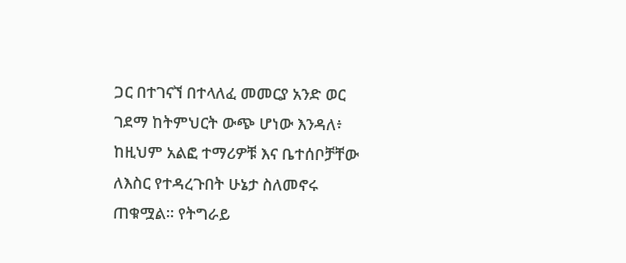ጋር በተገናኘ በተላለፈ መመርያ አንድ ወር ገደማ ከትምህርት ውጭ ሆነው እንዳለ፥ ከዚህም አልፎ ተማሪዎቹ እና ቤተሰቦቻቸው ለእስር የተዳረጉበት ሁኔታ ስለመኖሩ ጠቁሟል። የትግራይ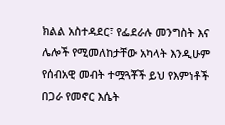ክልል አስተዳደር፣ የፌደራሉ መንግስት እና ሌሎች የሚመለከታቸው አካላት እንዲሁም የሰብአዊ መብት ተሟጓቾች ይህ የእምነቶች በጋራ የመኖር እሴት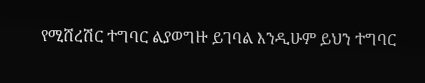የሚሸረሽር ተግባር ልያወግዙ ይገባል እንዲሁም ይህን ተግባር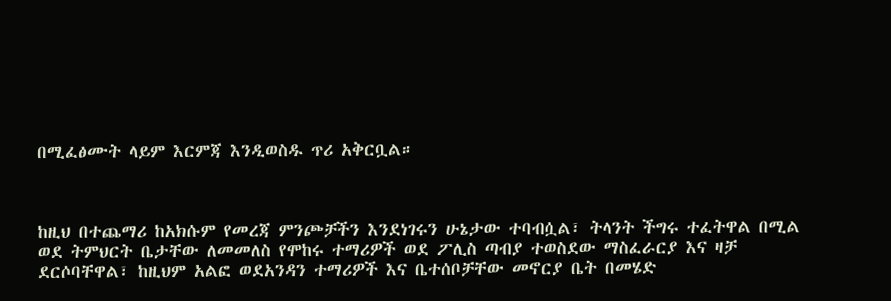በሚፈፅሙት ላይም እርምጃ እንዲወስዱ ጥሪ አቅርቧል።



ከዚህ በተጨማሪ ከአክሱም የመረጃ ምንጮቻችን እንደነገሩን ሁኔታው ተባብሷል፣ ትላንት ችግሩ ተፈትዋል በሚል ወደ ትምህርት ቤታቸው ለመመለስ የሞከሩ ተማሪዎች ወደ ፖሊስ ጣብያ ተወስደው ማስፈራርያ እና ዛቻ ደርሶባቸዋል፣ ከዚህም አልፎ ወደአንዳን ተማሪዎች እና ቤተሰቦቻቸው መኖርያ ቤት በመሄድ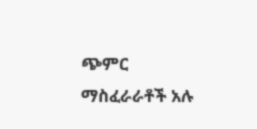ጭምር ማስፈራራቶች አሉ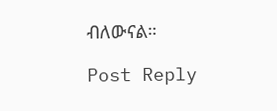ብለውናል።

Post Reply